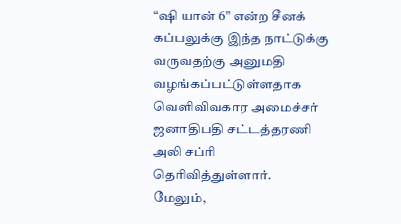“ஷி யான் 6” என்ற சீனக் கப்பலுக்கு இந்த நாட்டுக்கு வருவதற்கு அனுமதி வழங்கப்பட்டுள்ளதாக வெளிவிவகார அமைச்சர் ஜனாதிபதி சட்டத்தரணி அலி சப்ரி தெரிவித்துள்ளார்.
மேலும்,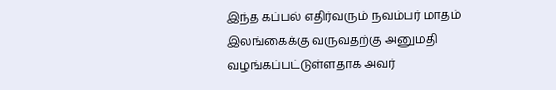இந்த கப்பல் எதிர்வரும் நவம்பர் மாதம் இலங்கைக்கு வருவதற்கு அனுமதி வழங்கப்பட்டுள்ளதாக அவர்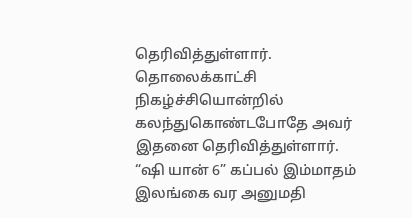தெரிவித்துள்ளார்.
தொலைக்காட்சி நிகழ்ச்சியொன்றில் கலந்துகொண்டபோதே அவர் இதனை தெரிவித்துள்ளார்.
“ஷி யான் 6” கப்பல் இம்மாதம் இலங்கை வர அனுமதி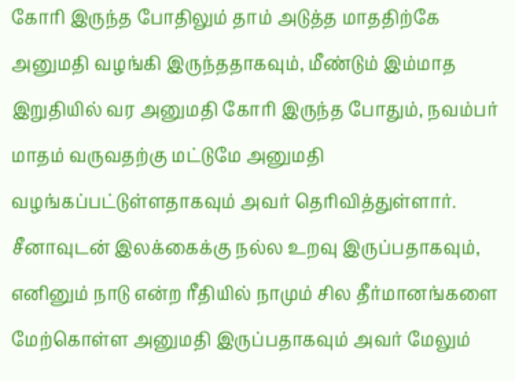கோரி இருந்த போதிலும் தாம் அடுத்த மாததிற்கே அனுமதி வழங்கி இருந்ததாகவும், மீண்டும் இம்மாத இறுதியில் வர அனுமதி கோரி இருந்த போதும், நவம்பர் மாதம் வருவதற்கு மட்டுமே அனுமதி வழங்கப்பட்டுள்ளதாகவும் அவர் தெரிவித்துள்ளார்.
சீனாவுடன் இலக்கைக்கு நல்ல உறவு இருப்பதாகவும், எனினும் நாடு என்ற ரீதியில் நாமும் சில தீர்மானங்களை மேற்கொள்ள அனுமதி இருப்பதாகவும் அவர் மேலும்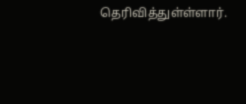தெரிவித்துள்ள்ளார்.